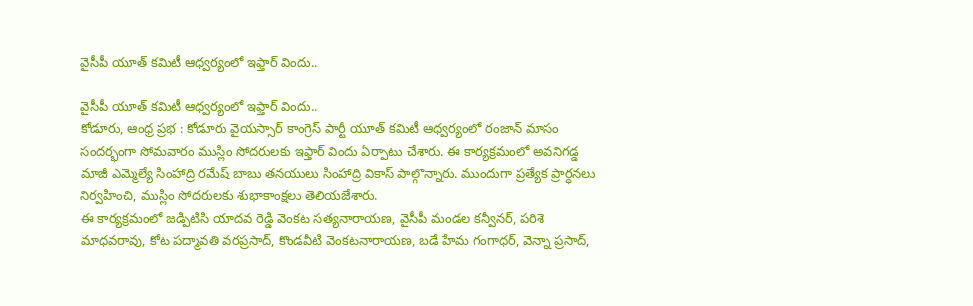వైసీపీ యూత్ కమిటీ ఆధ్వర్యంలో ఇఫ్తార్ విందు..

వైసీపీ యూత్ కమిటీ ఆధ్వర్యంలో ఇఫ్తార్ విందు..
కోడూరు, ఆంధ్ర ప్రభ : కోడూరు వైయస్సార్ కాంగ్రెస్ పార్టీ యూత్ కమిటీ ఆధ్వర్యంలో రంజాన్ మాసం సందర్భంగా సోమవారం ముస్లిం సోదరులకు ఇఫ్తార్ విందు ఏర్పాటు చేశారు. ఈ కార్యక్రమంలో అవనిగడ్డ మాజీ ఎమ్మెల్యే సింహాద్రి రమేష్ బాబు తనయులు సింహాద్రి వికాస్ పాల్గొన్నారు. ముందుగా ప్రత్యేక ప్రార్ధనలు నిర్వహించి, ముస్లిం సోదరులకు శుభాకాంక్షలు తెలియజేశారు.
ఈ కార్యక్రమంలో జడ్పిటిసి యాదవ రెడ్డి వెంకట సత్యనారాయణ, వైసీపీ మండల కన్వీనర్, పరిశె మాధవరావు, కోట పద్మావతి వరప్రసాద్, కొండవీటి వెంకటనారాయణ, బడే హేమ గంగాధర్, వెన్నా ప్రసాద్,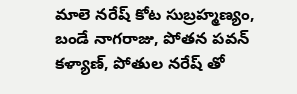మాలె నరేష్ కోట సుబ్రహ్మణ్యం, బండే నాగరాజు, పోతన పవన్ కళ్యాణ్, పోతుల నరేష్ తో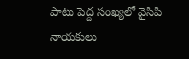పాటు పెద్ద సంఖ్యలో వైసిపి నాయకులు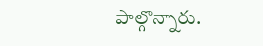పాల్గొన్నారు.